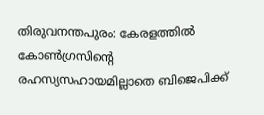തിരുവനന്തപുരം: കേരളത്തിൽ കോൺഗ്രസിന്റെ രഹസ്യസഹായമില്ലാതെ ബിജെപിക്ക്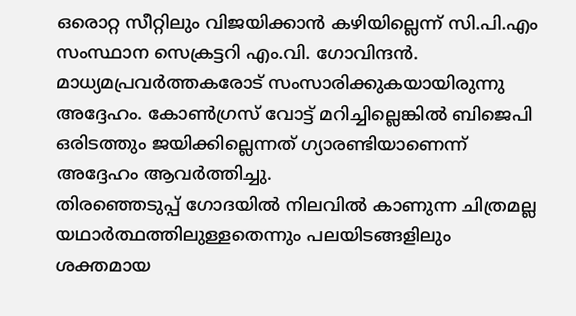ഒരൊറ്റ സീറ്റിലും വിജയിക്കാൻ കഴിയില്ലെന്ന് സി.പി.എം സംസ്ഥാന സെക്രട്ടറി എം.വി. ഗോവിന്ദൻ. മാധ്യമപ്രവർത്തകരോട് സംസാരിക്കുകയായിരുന്നു അദ്ദേഹം. കോൺഗ്രസ് വോട്ട് മറിച്ചില്ലെങ്കിൽ ബിജെപി ഒരിടത്തും ജയിക്കില്ലെന്നത് ഗ്യാരണ്ടിയാണെന്ന് അദ്ദേഹം ആവർത്തിച്ചു.
തിരഞ്ഞെടുപ്പ് ഗോദയിൽ നിലവിൽ കാണുന്ന ചിത്രമല്ല യഥാർത്ഥത്തിലുള്ളതെന്നും പലയിടങ്ങളിലും ശക്തമായ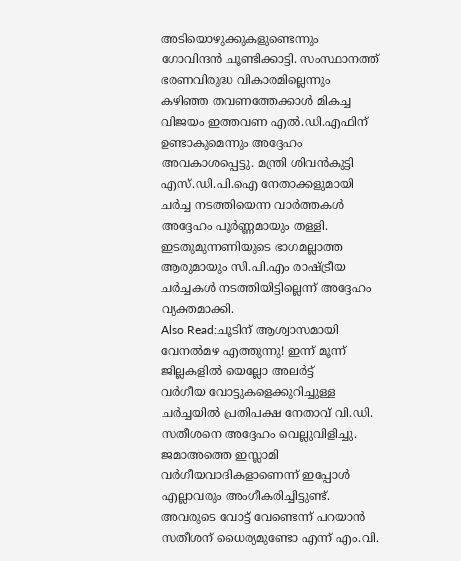അടിയൊഴുക്കുകളുണ്ടെന്നും ഗോവിന്ദൻ ചൂണ്ടിക്കാട്ടി. സംസ്ഥാനത്ത് ഭരണവിരുദ്ധ വികാരമില്ലെന്നും കഴിഞ്ഞ തവണത്തേക്കാൾ മികച്ച വിജയം ഇത്തവണ എൽ.ഡി.എഫിന് ഉണ്ടാകുമെന്നും അദ്ദേഹം അവകാശപ്പെട്ടു. മന്ത്രി ശിവൻകുട്ടി എസ്.ഡി.പി.ഐ നേതാക്കളുമായി ചർച്ച നടത്തിയെന്ന വാർത്തകൾ അദ്ദേഹം പൂർണ്ണമായും തള്ളി. ഇടതുമുന്നണിയുടെ ഭാഗമല്ലാത്ത ആരുമായും സി.പി.എം രാഷ്ട്രീയ ചർച്ചകൾ നടത്തിയിട്ടില്ലെന്ന് അദ്ദേഹം വ്യക്തമാക്കി.
Also Read:ചൂടിന് ആശ്വാസമായി വേനൽമഴ എത്തുന്നു! ഇന്ന് മൂന്ന് ജില്ലകളിൽ യെല്ലോ അലർട്ട്
വർഗീയ വോട്ടുകളെക്കുറിച്ചുള്ള ചർച്ചയിൽ പ്രതിപക്ഷ നേതാവ് വി.ഡി. സതീശനെ അദ്ദേഹം വെല്ലുവിളിച്ചു. ജമാഅത്തെ ഇസ്ലാമി വർഗീയവാദികളാണെന്ന് ഇപ്പോൾ എല്ലാവരും അംഗീകരിച്ചിട്ടുണ്ട്. അവരുടെ വോട്ട് വേണ്ടെന്ന് പറയാൻ സതീശന് ധൈര്യമുണ്ടോ എന്ന് എം.വി.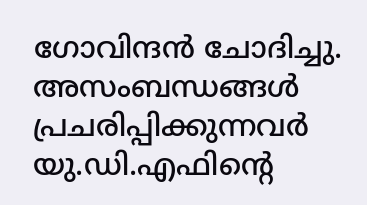ഗോവിന്ദൻ ചോദിച്ചു. അസംബന്ധങ്ങൾ പ്രചരിപ്പിക്കുന്നവർ യു.ഡി.എഫിന്റെ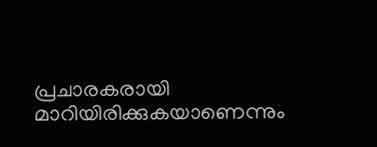പ്രചാരകരായി മാറിയിരിക്കുകയാണെന്നും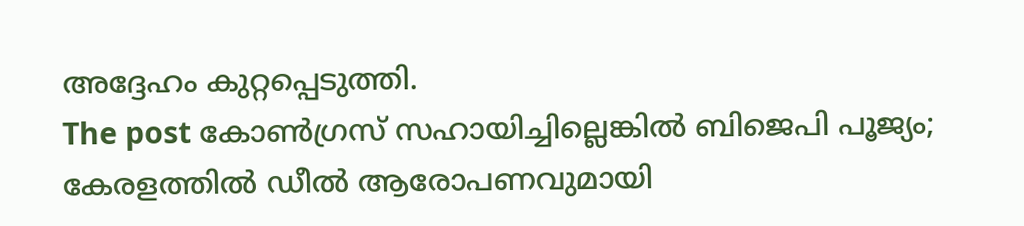അദ്ദേഹം കുറ്റപ്പെടുത്തി.
The post കോൺഗ്രസ് സഹായിച്ചില്ലെങ്കിൽ ബിജെപി പൂജ്യം; കേരളത്തിൽ ഡീൽ ആരോപണവുമായി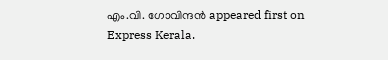എം.വി. ഗോവിന്ദൻ appeared first on Express Kerala.